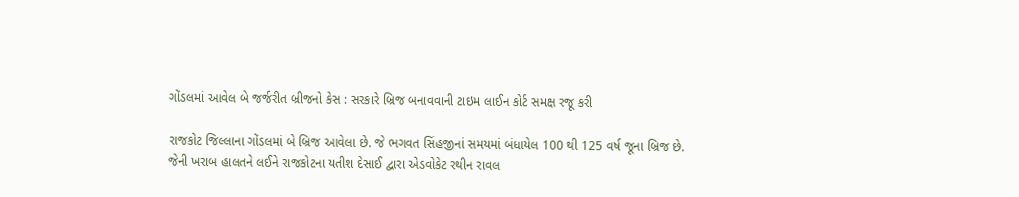ગોંડલમાં આવેલ બે જર્જરીત બ્રીજનો કેસ : સરકારે બ્રિજ બનાવવાની ટાઇમ લાઈન કોર્ટ સમક્ષ રજૂ કરી

રાજકોટ જિલ્લાના ગોંડલમાં બે બ્રિજ આવેલા છે. જે ભગવત સિંહજીનાં સમયમાં બંધાયેલ 100 થી 125 વર્ષ જૂના બ્રિજ છે. જેની ખરાબ હાલતને લઈને રાજકોટના યતીશ દેસાઈ દ્વારા એડવોકેટ રથીન રાવલ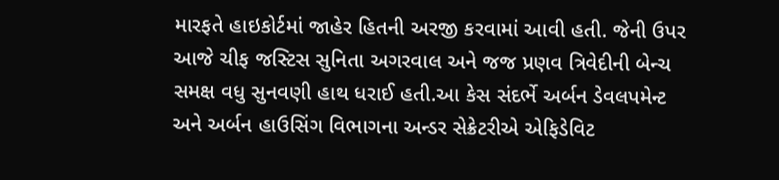મારફતે હાઇકોર્ટમાં જાહેર હિતની અરજી કરવામાં આવી હતી. જેની ઉપર આજે ચીફ જસ્ટિસ સુનિતા અગરવાલ અને જજ પ્રણવ ત્રિવેદીની બેન્ચ સમક્ષ વધુ સુનવણી હાથ ધરાઈ હતી.આ કેસ સંદર્ભે અર્બન ડેવલપમેન્ટ અને અર્બન હાઉસિંગ વિભાગના અન્ડર સેક્રેટરીએ એફિડેવિટ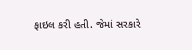ફાઇલ કરી હતી. જેમાં સરકારે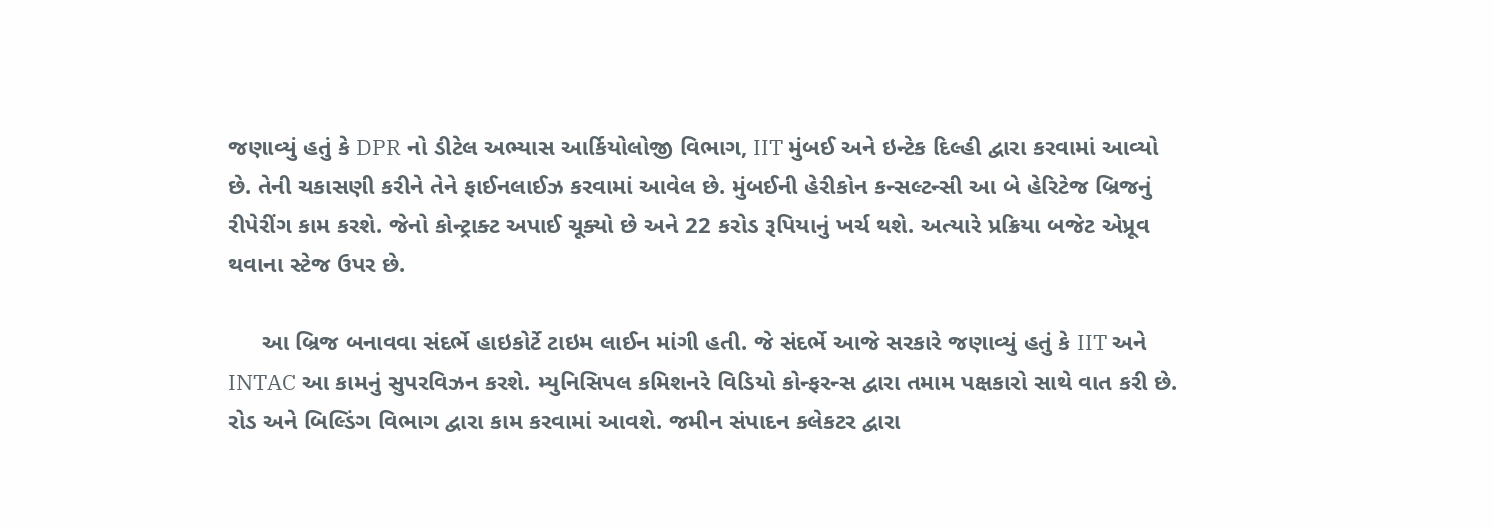જણાવ્યું હતું કે DPR નો ડીટેલ અભ્યાસ આર્કિયોલોજી વિભાગ, IIT મુંબઈ અને ઇન્ટેક દિલ્હી દ્વારા કરવામાં આવ્યો છે. તેની ચકાસણી કરીને તેને ફાઈનલાઈઝ કરવામાં આવેલ છે. મુંબઈની હેરીકોન કન્સલ્ટન્સી આ બે હેરિટેજ બ્રિજનું રીપેરીંગ કામ કરશે. જેનો કોન્ટ્રાક્ટ અપાઈ ચૂક્યો છે અને 22 કરોડ રૂપિયાનું ખર્ચ થશે. અત્યારે પ્રક્રિયા બજેટ એપ્રૂવ થવાના સ્ટેજ ઉપર છે.

     આ બ્રિજ બનાવવા સંદર્ભે હાઇકોર્ટે ટાઇમ લાઈન માંગી હતી. જે સંદર્ભે આજે સરકારે જણાવ્યું હતું કે IIT અને INTAC આ કામનું સુપરવિઝન કરશે. મ્યુનિસિપલ કમિશનરે વિડિયો કોન્ફરન્સ દ્વારા તમામ પક્ષકારો સાથે વાત કરી છે. રોડ અને બિલ્ડિંગ વિભાગ દ્વારા કામ કરવામાં આવશે. જમીન સંપાદન કલેકટર દ્વારા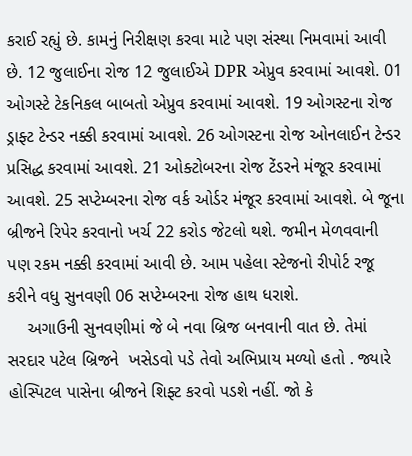કરાઈ રહ્યું છે. કામનું નિરીક્ષણ કરવા માટે પણ સંસ્થા નિમવામાં આવી છે. 12 જુલાઈના રોજ 12 જુલાઈએ DPR એપ્રુવ કરવામાં આવશે. 01 ઓગસ્ટે ટેકનિકલ બાબતો એપ્રુવ કરવામાં આવશે. 19 ઓગસ્ટના રોજ ડ્રાફ્ટ ટેન્ડર નક્કી કરવામાં આવશે. 26 ઓગસ્ટના રોજ ઓનલાઈન ટેન્ડર પ્રસિદ્ધ કરવામાં આવશે. 21 ઓક્ટોબરના રોજ ટેંડરને મંજૂર કરવામાં આવશે. 25 સપ્ટેમ્બરના રોજ વર્ક ઓર્ડર મંજૂર કરવામાં આવશે. બે જૂના બ્રીજને રિપેર કરવાનો ખર્ચ 22 કરોડ જેટલો થશે. જમીન મેળવવાની પણ રકમ નક્કી કરવામાં આવી છે. આમ પહેલા સ્ટેજનો રીપોર્ટ રજૂ કરીને વધુ સુનવણી 06 સપ્ટેમ્બરના રોજ હાથ ધરાશે.
    અગાઉની સુનવણીમાં જે બે નવા બ્રિજ બનવાની વાત છે. તેમાં સરદાર પટેલ બ્રિજને  ખસેડવો પડે તેવો અભિપ્રાય મળ્યો હતો . જ્યારે હોસ્પિટલ પાસેના બ્રીજને શિફ્ટ કરવો પડશે નહીં. જો કે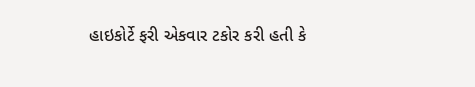હાઇકોર્ટે ફરી એકવાર ટકોર કરી હતી કે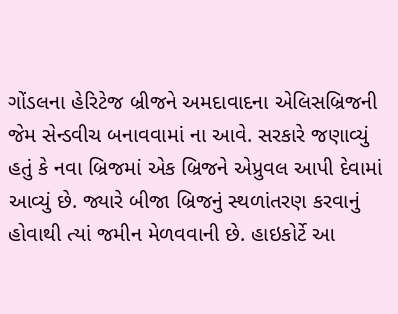ગોંડલના હેરિટેજ બ્રીજને અમદાવાદના એલિસબ્રિજની જેમ સેન્ડવીચ બનાવવામાં ના આવે. સરકારે જણાવ્યું હતું કે નવા બ્રિજમાં એક બ્રિજને એપ્રુવલ આપી દેવામાં આવ્યું છે. જ્યારે બીજા બ્રિજનું સ્થળાંતરણ કરવાનું હોવાથી ત્યાં જમીન મેળવવાની છે. હાઇકોર્ટે આ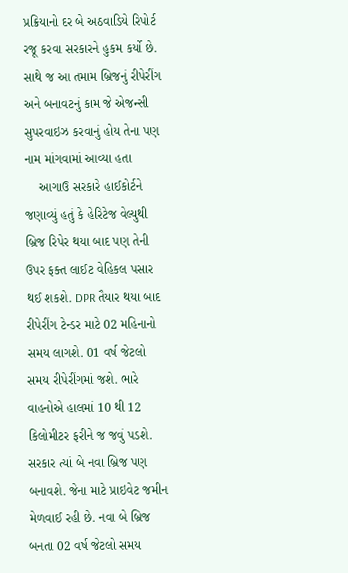પ્રક્રિયાનો દર બે અઠવાડિયે રિપોર્ટ રજૂ કરવા સરકારને હુકમ કર્યો છે. સાથે જ આ તમામ બ્રિજનું રીપેરીંગ અને બનાવટનું કામ જે એજન્સી સુપરવાઇઝ કરવાનું હોય તેના પણ નામ માંગવામાં આવ્યા હતા
    આગાઉ સરકારે હાઈકોર્ટને જણાવ્યું હતું કે હેરિટેજ વેલ્યુથી બ્રિજ રિપેર થયા બાદ પણ તેની ઉપર ફક્ત લાઈટ વેહિકલ પસાર થઈ શકશે. DPR તૈયાર થયા બાદ રીપેરીંગ ટેન્ડર માટે 02 મહિનાનો સમય લાગશે. 01 વર્ષ જેટલો સમય રીપેરીંગમાં જશે. ભારે વાહનોએ હાલમાં 10 થી 12 કિલોમીટર ફરીને જ જવું પડશે. સરકાર ત્યાં બે નવા બ્રિજ પણ બનાવશે. જેના માટે પ્રાઇવેટ જમીન મેળવાઈ રહી છે. નવા બે બ્રિજ બનતા 02 વર્ષ જેટલો સમય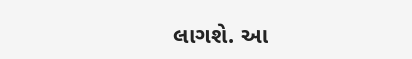લાગશે. આ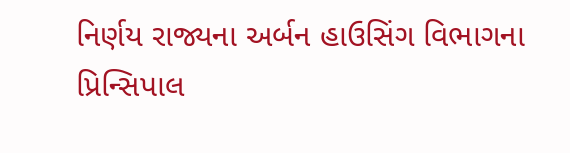નિર્ણય રાજ્યના અર્બન હાઉસિંગ વિભાગના પ્રિન્સિપાલ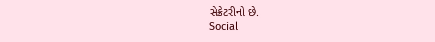સેક્રેટરીનો છે.
Social